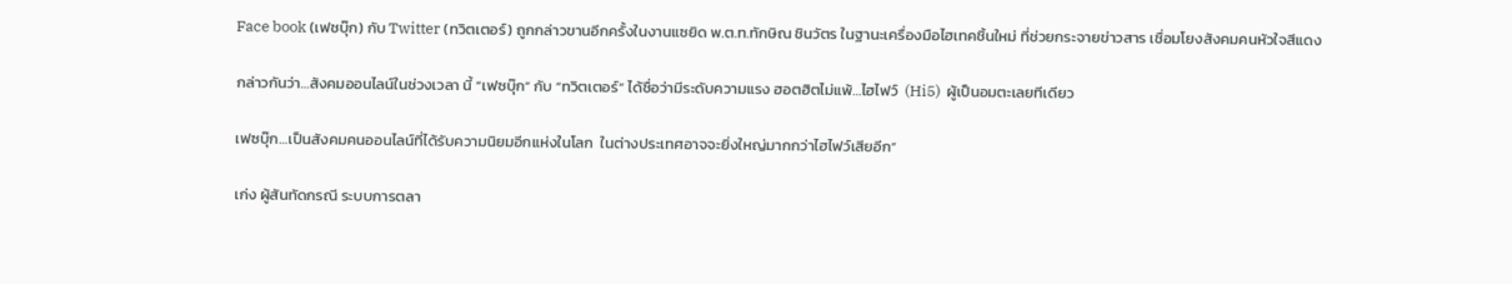Face book (เฟชบุ๊ก) กับ Twitter (ทวิตเตอร์) ถูกกล่าวขานอีกครั้งในงานแซยิด พ.ต.ท.ทักษิณ ชินวัตร ในฐานะเครื่องมือไฮเทคชิ้นใหม่ ที่ช่วยกระจายข่าวสาร เชื่อมโยงสังคมคนหัวใจสีแดง

กล่าวกันว่า…สังคมออนไลน์ในช่วงเวลา นี้ “เฟซบุ๊ก” กับ “ทวิตเตอร์” ได้ชื่อว่ามีระดับความแรง ฮอตฮิตไม่แพ้…ไฮไฟว์  (Hi5)  ผู้เป็นอมตะเลยทีเดียว

เฟซบุ๊ก…เป็นสังคมคนออนไลน์ที่ได้รับความนิยมอีกแห่งในโลก  ในต่างประเทศอาจจะยิ่งใหญ่มากกว่าไฮไฟว์เสียอีก”

เก่ง ผู้สันทัดกรณี ระบบการตลา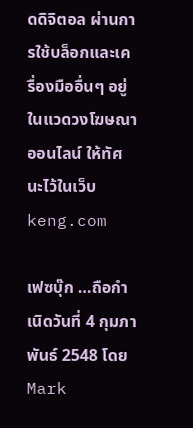ดดิจิตอล ผ่านการใช้บล็อกและเครื่องมืออื่นๆ อยู่ในแวดวงโฆษณาออนไลน์ ให้ทัศนะไว้ในเว็บ keng.com

เฟซบุ๊ก …ถือกำเนิดวันที่ 4 กุมภาพันธ์ 2548 โดย Mark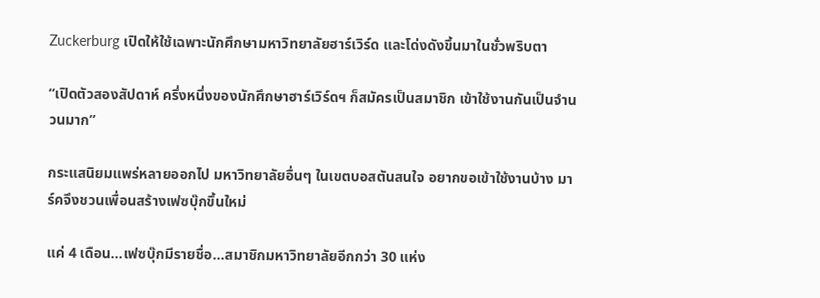Zuckerburg เปิดให้ใช้เฉพาะนักศึกษามหาวิทยาลัยฮาร์เวิร์ด และโด่งดังขึ้นมาในชั่วพริบตา

“เปิดตัวสองสัปดาห์ ครึ่งหนึ่งของนักศึกษาฮาร์เวิร์ดฯ ก็สมัครเป็นสมาชิก เข้าใช้งานกันเป็นจำนวนมาก”

กระแสนิยมแพร่หลายออกไป มหาวิทยาลัยอื่นๆ ในเขตบอสตันสนใจ อยากขอเข้าใช้งานบ้าง มาร์คจึงชวนเพื่อนสร้างเฟซบุ๊กขึ้นใหม่

แค่ 4 เดือน…เฟซบุ๊กมีรายชื่อ…สมาชิกมหาวิทยาลัยอีกกว่า 30 แห่ง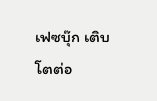เฟซบุ๊ก เติบโตต่อ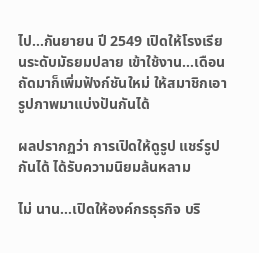ไป…กันยายน ปี 2549 เปิดให้โรงเรียนระดับมัธยมปลาย เข้าใช้งาน…เดือนถัดมาก็เพิ่มฟังก์ชันใหม่ ให้สมาชิกเอารูปภาพมาแบ่งปันกันได้

ผลปรากฏว่า การเปิดให้ดูรูป แชร์รูปกันได้ ได้รับความนิยมล้นหลาม

ไม่ นาน…เปิดให้องค์กรธุรกิจ บริ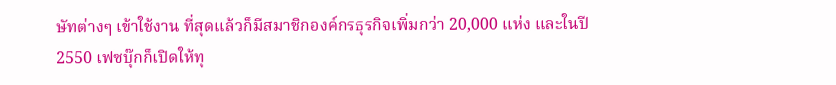ษัทต่างๆ เข้าใช้งาน ที่สุดแล้วก็มีสมาชิกองค์กรธุรกิจเพิ่มกว่า 20,000 แห่ง และในปี 2550 เฟซบุ๊กก็เปิดให้ทุ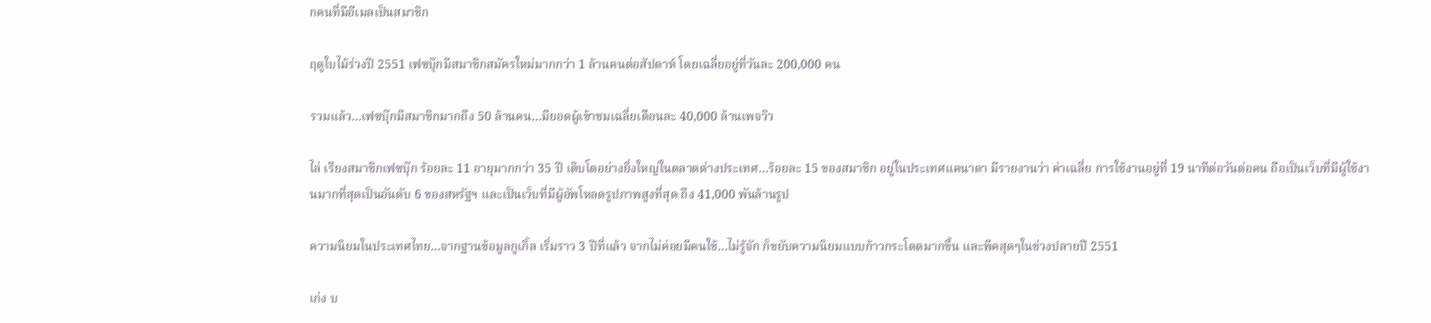กคนที่มีอีเมลเป็นสมาชิก

ฤดูใบไม้ร่วงปี 2551 เฟซบุ๊กมีสมาชิกสมัครใหม่มากกว่า 1 ล้านคนต่อสัปดาห์ โดยเฉลี่ยอยู่ที่วันละ 200,000 คน

รวมแล้ว…เฟซบุ๊กมีสมาชิกมากถึง 50 ล้านคน…มียอดผู้เข้าชมเฉลี่ยเดือนละ 40,000 ล้านเพจวิว

ไล่ เรียงสมาชิกเฟซบุ๊ก ร้อยละ 11 อายุมากกว่า 35 ปี เติบโตอย่างยิ่งใหญ่ในตลาดต่างประเทศ…ร้อยละ 15 ของสมาชิก อยู่ในประเทศแคนาดา มีรายงานว่า ค่าเฉลี่ย การใช้งานอยู่ที่ 19 นาทีต่อวันต่อคน ถือเป็นเว็บที่มีผู้ใช้งานมากที่สุดเป็นอันดับ 6 ของสหรัฐฯ และเป็นเว็บที่มีผู้อัพโหลดรูปภาพสูงที่สุด ถึง 41,000 พันล้านรูป

ความนิยมในประเทศไทย…จากฐานข้อมูลกูเกิ้ล เริ่มราว 3 ปีที่แล้ว จากไม่ค่อยมีคนใช้…ไม่รู้จัก ก็ขยับความนิยมแบบก้าวกระโดดมากขึ้น และพีคสุดๆในช่วงปลายปี 2551

เก่ง บ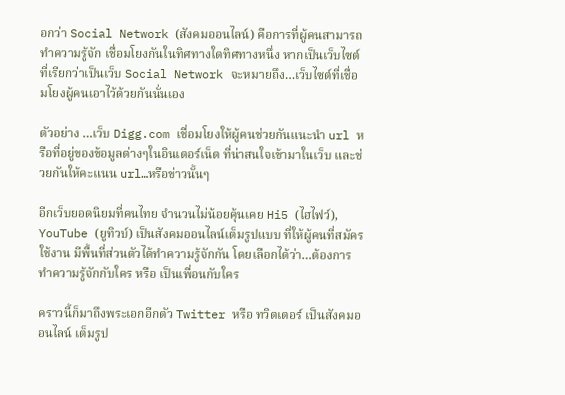อกว่า Social Network (สังคมออนไลน์) คือการที่ผู้คนสามารถทำความรู้จัก เชื่อมโยงกันในทิศทางใดทิศทางหนึ่ง หากเป็นเว็บไซต์ที่เรียกว่าเป็นเว็บ Social Network จะหมายถึง…เว็บไซต์ที่เชื่อมโยงผู้คนเอาไว้ด้วยกันนั่นเอง

ตัวอย่าง …เว็บ Digg.com เชื่อมโยงให้ผู้คนช่วยกันแนะนำ url หรือที่อยู่ของข้อมูลต่างๆในอินเตอร์เน็ต ที่น่าสนใจเข้ามาในเว็บ และช่วยกันให้คะแนน url…หรือข่าวนั้นๆ

อีกเว็บยอดนิยมที่คนไทย จำนวนไม่น้อยคุ้นเคย Hi5 (ไฮไฟว์), YouTube (ยูทิวบ์) เป็นสังคมออนไลน์เต็มรูปแบบ ที่ให้ผู้คนที่สมัครใช้งาน มีพื้นที่ส่วนตัวได้ทำความรู้จักกัน โดยเลือกได้ว่า…ต้องการทำความรู้จักกับใคร หรือ เป็นเพื่อนกับใคร

คราวนี้ก็มาถึงพระเอกอีกตัว Twitter หรือ ทวิตเตอร์ เป็นสังคมออนไลน์ เต็มรูป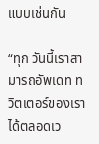แบบเช่นกัน

“ทุก วันนี้เราสามารถอัพเดท ทวิตเตอร์ของเราได้ตลอดเว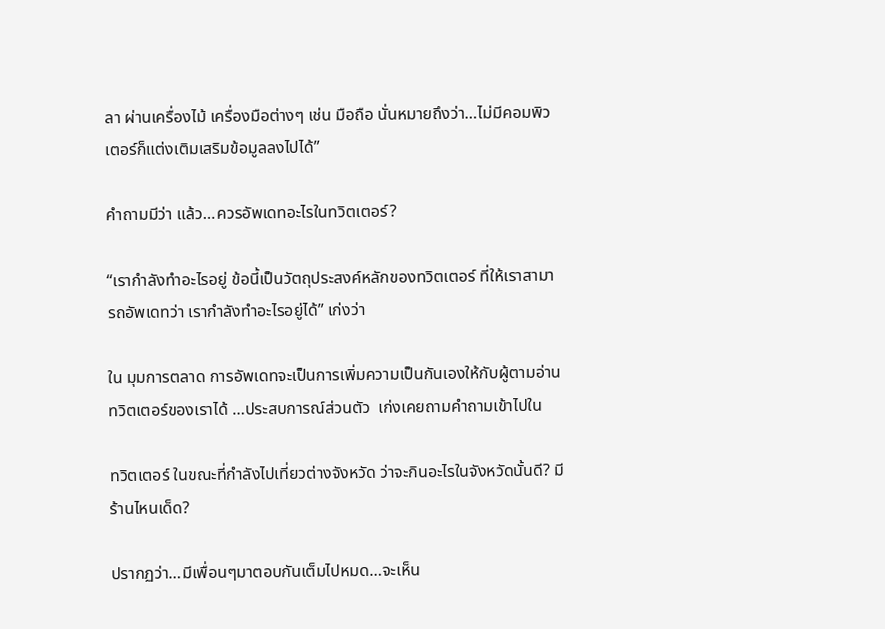ลา ผ่านเครื่องไม้ เครื่องมือต่างๆ เช่น มือถือ นั่นหมายถึงว่า…ไม่มีคอมพิวเตอร์ก็แต่งเติมเสริมข้อมูลลงไปได้”

คำถามมีว่า แล้ว…ควรอัพเดทอะไรในทวิตเตอร์?

“เรากำลังทำอะไรอยู่ ข้อนี้เป็นวัตถุประสงค์หลักของทวิตเตอร์ ที่ให้เราสามารถอัพเดทว่า เรากำลังทำอะไรอยู่ได้” เก่งว่า

ใน มุมการตลาด การอัพเดทจะเป็นการเพิ่มความเป็นกันเองให้กับผู้ตามอ่านทวิตเตอร์ของเราได้ …ประสบการณ์ส่วนตัว  เก่งเคยถามคำถามเข้าไปใน

ทวิตเตอร์ ในขณะที่กำลังไปเที่ยวต่างจังหวัด ว่าจะกินอะไรในจังหวัดนั้นดี? มีร้านไหนเด็ด?

ปรากฏว่า…มีเพื่อนๆมาตอบกันเต็มไปหมด…จะเห็น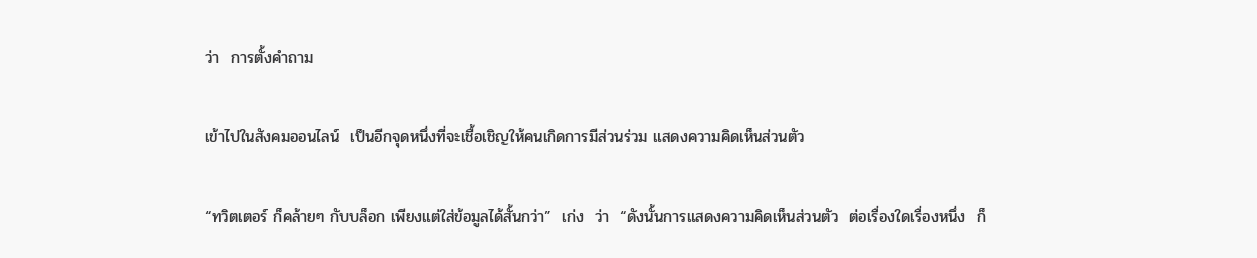ว่า  การตั้งคำถาม

เข้าไปในสังคมออนไลน์  เป็นอีกจุดหนึ่งที่จะเชื้อเชิญให้คนเกิดการมีส่วนร่วม แสดงความคิดเห็นส่วนตัว

“ทวิตเตอร์ ก็คล้ายๆ กับบล็อก เพียงแต่ใส่ข้อมูลได้สั้นกว่า”  เก่ง  ว่า  “ดังนั้นการแสดงความคิดเห็นส่วนตัว  ต่อเรื่องใดเรื่องหนึ่ง  ก็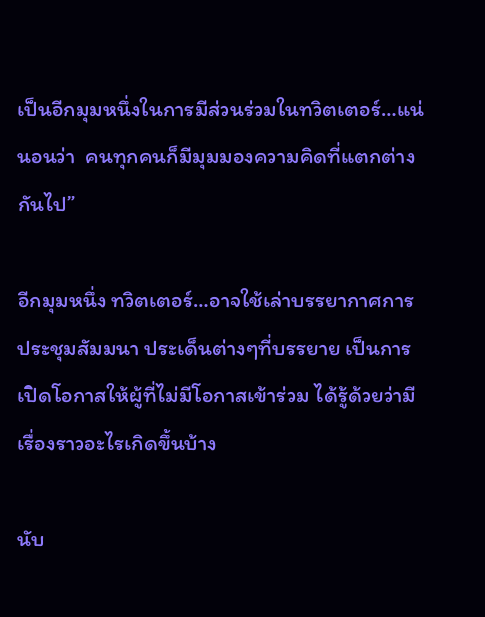เป็นอีกมุมหนึ่งในการมีส่วนร่วมในทวิตเตอร์…แน่นอนว่า  คนทุกคนก็มีมุมมองความคิดที่แตกต่างกันไป”

อีกมุมหนึ่ง ทวิตเตอร์…อาจใช้เล่าบรรยากาศการประชุมสัมมนา ประเด็นต่างๆที่บรรยาย เป็นการเปิดโอกาสให้ผู้ที่ไม่มีโอกาสเข้าร่วม ได้รู้ด้วยว่ามีเรื่องราวอะไรเกิดขึ้นบ้าง

นับ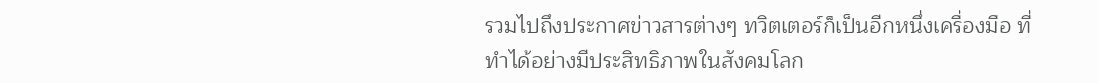รวมไปถึงประกาศข่าวสารต่างๆ ทวิตเตอร์ก็เป็นอีกหนึ่งเครื่องมือ ที่ทำได้อย่างมีประสิทธิภาพในสังคมโลก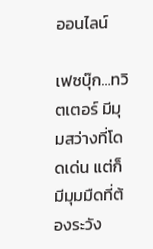ออนไลน์

เฟซบุ๊ก…ทวิตเตอร์ มีมุมสว่างที่โดดเด่น แต่ก็มีมุมมืดที่ต้องระวัง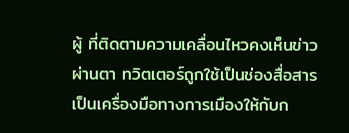ผู้ ที่ติดตามความเคลื่อนไหวคงเห็นข่าวผ่านตา ทวิตเตอร์ถูกใช้เป็นช่องสื่อสาร เป็นเครื่องมือทางการเมืองให้กับก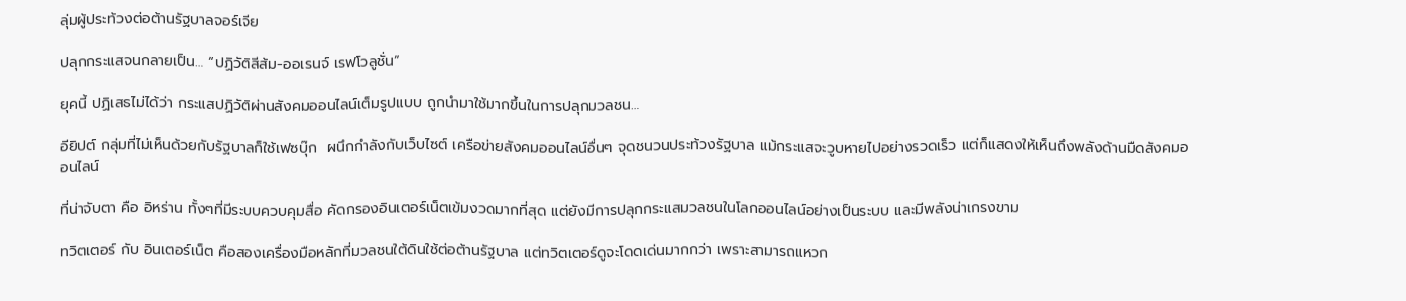ลุ่มผู้ประท้วงต่อต้านรัฐบาลจอร์เจีย

ปลุกกระแสจนกลายเป็น… “ปฏิวัติสีส้ม-ออเรนจ์ เรฟโวลูชั่น”

ยุคนี้ ปฏิเสธไม่ได้ว่า กระแสปฏิวัติผ่านสังคมออนไลน์เต็มรูปแบบ ถูกนำมาใช้มากขึ้นในการปลุกมวลชน…

อียิปต์ กลุ่มที่ไม่เห็นด้วยกับรัฐบาลก็ใช้เฟซบุ๊ก  ผนึกกำลังกับเว็บไซต์ เครือข่ายสังคมออนไลน์อื่นๆ จุดชนวนประท้วงรัฐบาล แม้กระแสจะวูบหายไปอย่างรวดเร็ว แต่ก็แสดงให้เห็นถึงพลังด้านมืดสังคมออนไลน์

ที่น่าจับตา คือ อิหร่าน ทั้งๆที่มีระบบควบคุมสื่อ คัดกรองอินเตอร์เน็ตเข้มงวดมากที่สุด แต่ยังมีการปลุกกระแสมวลชนในโลกออนไลน์อย่างเป็นระบบ และมีพลังน่าเกรงขาม

ทวิตเตอร์ กับ อินเตอร์เน็ต คือสองเครื่องมือหลักที่มวลชนใต้ดินใช้ต่อต้านรัฐบาล แต่ทวิตเตอร์ดูจะโดดเด่นมากกว่า เพราะสามารถแหวก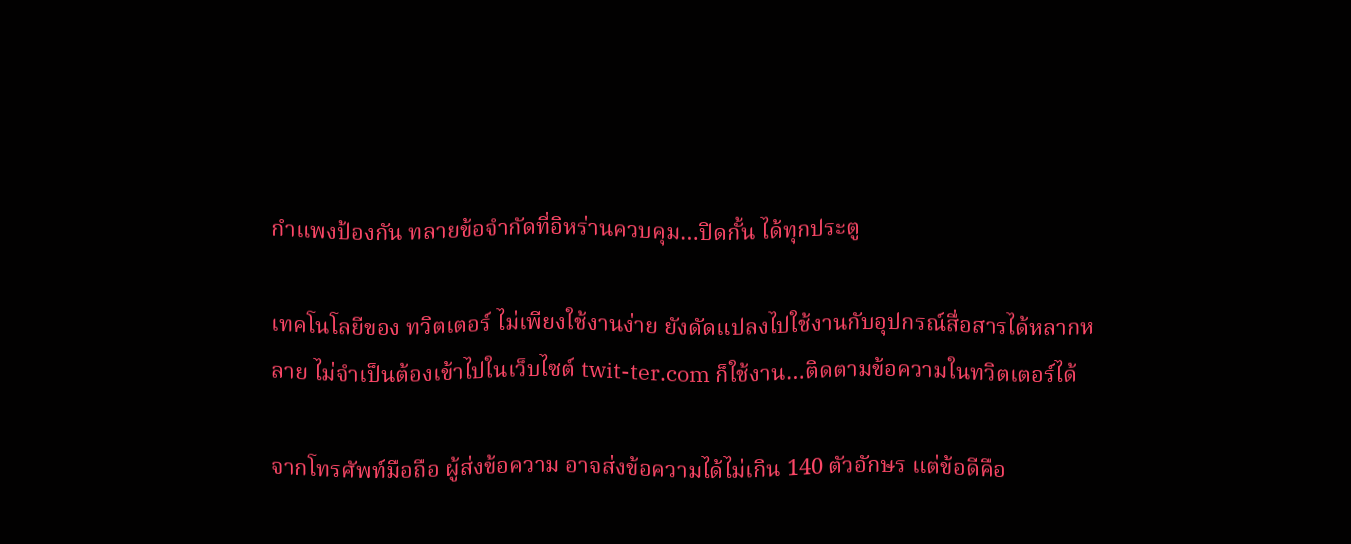กำแพงป้องกัน ทลายข้อจำกัดที่อิหร่านควบคุม…ปิดกั้น ได้ทุกประตู

เทคโนโลยีของ ทวิตเตอร์ ไม่เพียงใช้งานง่าย ยังดัดแปลงไปใช้งานกับอุปกรณ์สื่อสารได้หลากหลาย ไม่จำเป็นต้องเข้าไปในเว็บไซต์ twit-ter.com ก็ใช้งาน…ติดตามข้อความในทวิตเตอร์ได้

จากโทรศัพท์มือถือ ผู้ส่งข้อความ อาจส่งข้อความได้ไม่เกิน 140 ตัวอักษร แต่ข้อดีคือ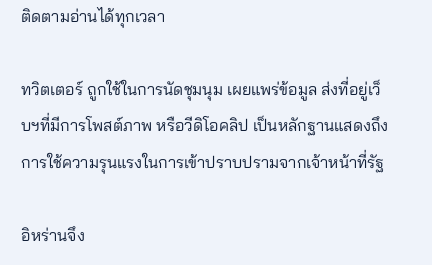ติดตามอ่านได้ทุกเวลา

ทวิตเตอร์ ถูกใช้ในการนัดชุมนุม เผยแพร่ข้อมูล ส่งที่อยู่เว็บฯที่มีการโพสต์ภาพ หรือวีดิโอคลิป เป็นหลักฐานแสดงถึงการใช้ความรุนแรงในการเข้าปราบปรามจากเจ้าหน้าที่รัฐ

อิหร่านจึง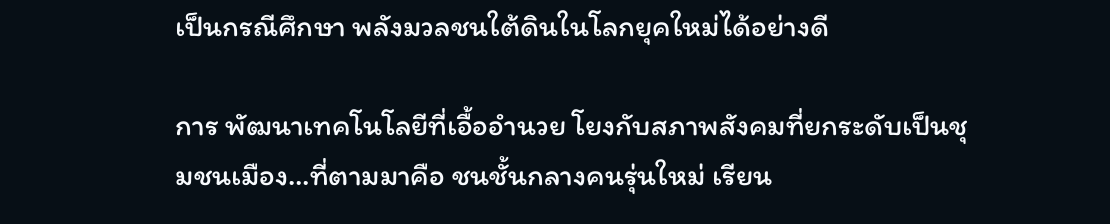เป็นกรณีศึกษา พลังมวลชนใต้ดินในโลกยุคใหม่ได้อย่างดี

การ พัฒนาเทคโนโลยีที่เอื้ออำนวย โยงกับสภาพสังคมที่ยกระดับเป็นชุมชนเมือง…ที่ตามมาคือ ชนชั้นกลางคนรุ่นใหม่ เรียน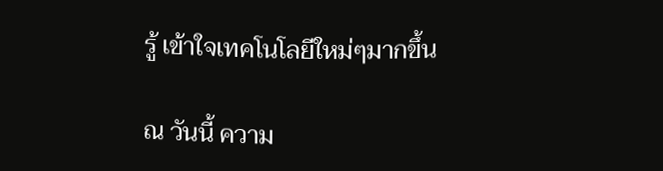รู้ เข้าใจเทคโนโลยีใหม่ๆมากขึ้น

ณ วันนี้ ความ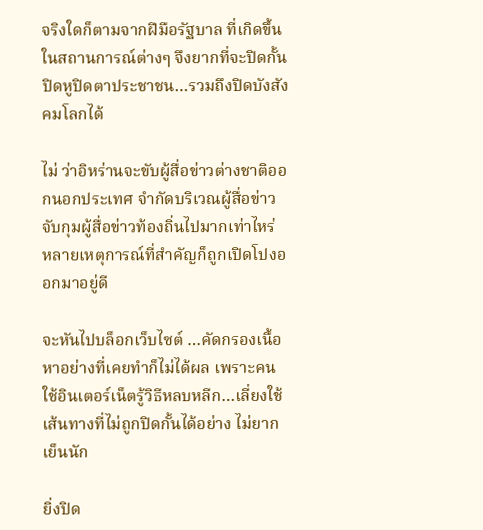จริงใดก็ตามจากฝีมือรัฐบาล ที่เกิดขึ้นในสถานการณ์ต่างๆ จึงยากที่จะปิดกั้น ปิดหูปิดตาประชาชน…รวมถึงปิดบังสังคมโลกได้

ไม่ ว่าอิหร่านจะขับผู้สื่อข่าวต่างชาติออกนอกประเทศ จำกัดบริเวณผู้สื่อข่าว จับกุมผู้สื่อข่าวท้องถิ่นไปมากเท่าไหร่  หลายเหตุการณ์ที่สำคัญก็ถูกเปิดโปงออกมาอยู่ดี

จะหันไปบล็อกเว็บไซต์ …คัดกรองเนื้อหาอย่างที่เคยทำก็ไม่ได้ผล เพราะคน ใช้อินเตอร์เน็ตรู้วิธีหลบหลีก…เลี่ยงใช้เส้นทางที่ไม่ถูกปิดกั้นได้อย่าง ไม่ยากเย็นนัก

ยิ่งปิด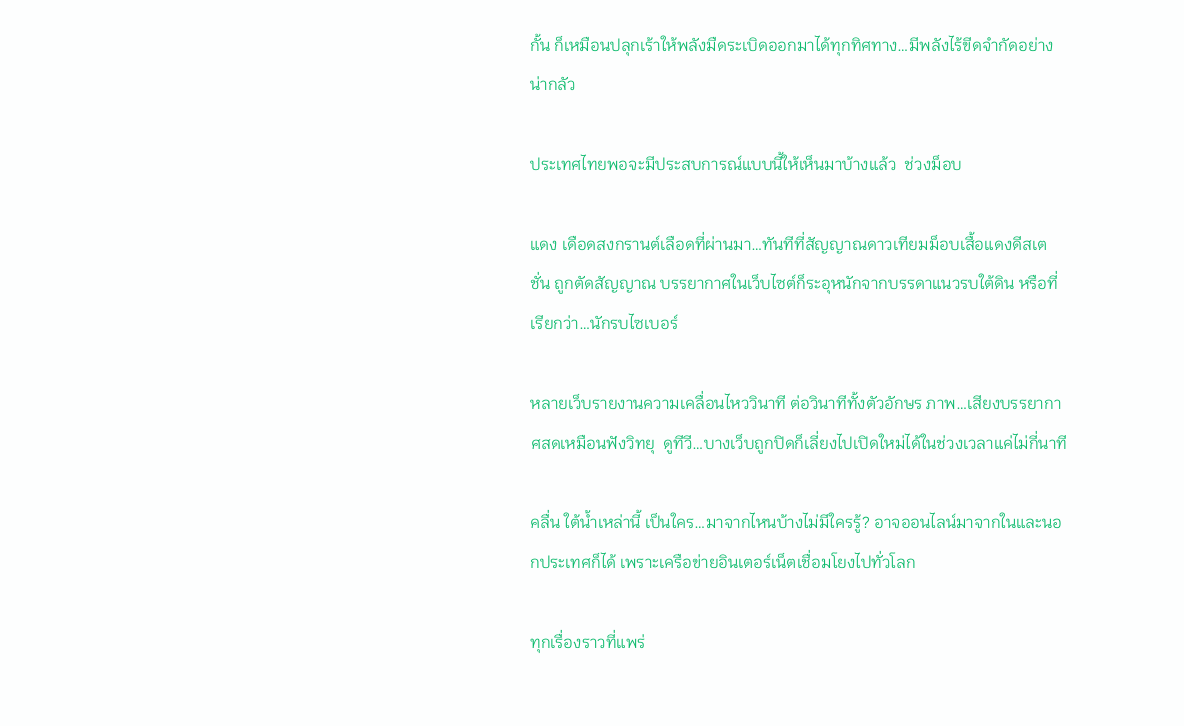กั้น ก็เหมือนปลุกเร้าให้พลังมืดระเบิดออกมาได้ทุกทิศทาง…มีพลังไร้ขีดจำกัดอย่างน่ากลัว

ประเทศไทยพอจะมีประสบการณ์แบบนี้ให้เห็นมาบ้างแล้ว  ช่วงม็อบ

แดง เดือดสงกรานต์เลือดที่ผ่านมา…ทันทีที่สัญญาณดาวเทียมม็อบเสื้อแดงดีสเต ชั่น ถูกตัดสัญญาณ บรรยากาศในเว็บไซต์ก็ระอุหนักจากบรรดาแนวรบใต้ดิน หรือที่เรียกว่า…นักรบไซเบอร์

หลายเว็บรายงานความเคลื่อนไหววินาที ต่อวินาทีทั้งตัวอักษร ภาพ…เสียงบรรยากาศสดเหมือนฟังวิทยุ  ดูทีวี…บางเว็บถูกปิดก็เลี่ยงไปเปิดใหม่ได้ในช่วงเวลาแค่ไม่กี่นาที

คลื่น ใต้น้ำเหล่านี้ เป็นใคร…มาจากไหนบ้างไม่มีใครรู้? อาจออนไลน์มาจากในและนอกประเทศก็ได้ เพราะเครือข่ายอินเตอร์เน็ตเชื่อมโยงไปทั่วโลก

ทุกเรื่องราวที่แพร่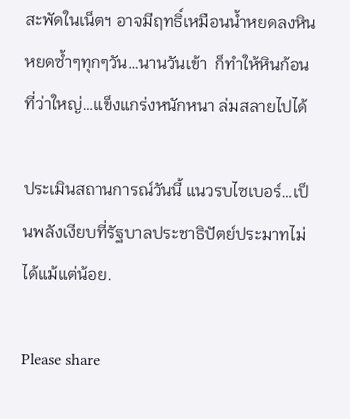สะพัดในเน็ตฯ อาจมีฤทธิ์เหมือนน้ำหยดลงหิน หยดซ้ำๆทุกๆวัน…นานวันเข้า  ก็ทำให้หินก้อนที่ว่าใหญ่…แข็งแกร่งหนักหนา ล่มสลายไปได้

ประเมินสถานการณ์วันนี้ แนวรบไซเบอร์…เป็นพลังเงียบที่รัฐบาลประชาธิปัตย์ประมาทไม่ได้แม้แต่น้อย.

Please share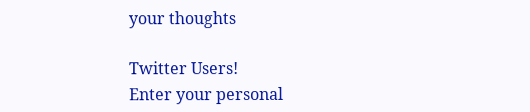your thoughts

Twitter Users!
Enter your personal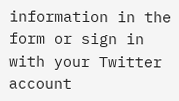information in the form or sign in with your Twitter account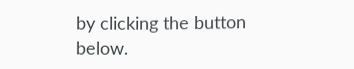by clicking the button below.